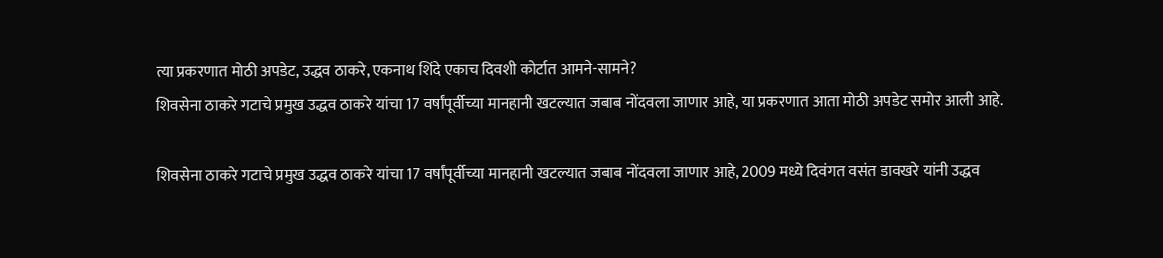त्या प्रकरणात मोठी अपडेट, उद्धव ठाकरे, एकनाथ शिंदे एकाच दिवशी कोर्टात आमने-सामने?
शिवसेना ठाकरे गटाचे प्रमुख उद्धव ठाकरे यांचा 17 वर्षांपूर्वीच्या मानहानी खटल्यात जबाब नोंदवला जाणार आहे, या प्रकरणात आता मोठी अपडेट समोर आली आहे.

शिवसेना ठाकरे गटाचे प्रमुख उद्धव ठाकरे यांचा 17 वर्षांपूर्वीच्या मानहानी खटल्यात जबाब नोंदवला जाणार आहे, 2009 मध्ये दिवंगत वसंत डावखरे यांनी उद्धव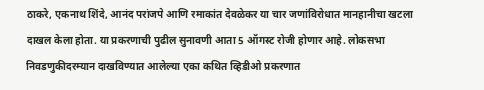ठाकरे, एकनाथ शिंदे, आनंद परांजपे आणि रमाकांत देवळेकर या चार जणांविरोधात मानहानीचा खटला दाखल केला होता. या प्रकरणाची पुढील सुनावणी आता 5 ऑगस्ट रोजी होणार आहे. लोकसभा निवडणुकीदरम्यान दाखविण्यात आलेल्या एका कथित व्हिडीओ प्रकरणात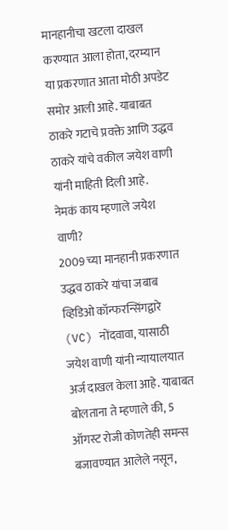मानहानीचा खटला दाखल करण्यात आला होता, दरम्यान या प्रकरणात आता मोठी अपडेट समोर आली आहे. याबाबत ठाकरे गटाचे प्रवक्ते आणि उद्धव ठाकरे यांचे वकील जयेश वाणी यांनी माहिती दिली आहे.
नेमकं काय म्हणाले जयेश वाणी?
2009 च्या मानहानी प्रकरणात उद्धव ठाकरे यांचा जबाब व्हिडिओ कॉन्फरन्सिंगद्वारे (VC) नोंदवावा, यासाठी जयेश वाणी यांनी न्यायालयात अर्ज दाखल केला आहे. याबाबत बोलताना ते म्हणाले की, 5 ऑगस्ट रोजी कोणतेही समन्स बजावण्यात आलेले नसून,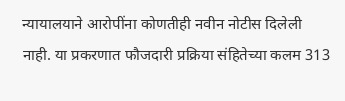न्यायालयाने आरोपींना कोणतीही नवीन नोटीस दिलेली नाही. या प्रकरणात फौजदारी प्रक्रिया संहितेच्या कलम 313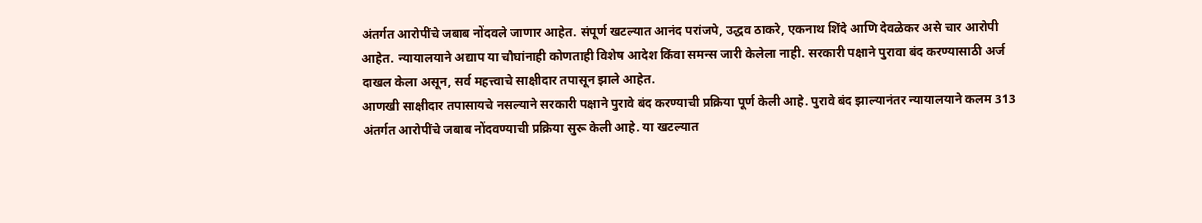अंतर्गत आरोपींचे जबाब नोंदवले जाणार आहेत. संपूर्ण खटल्यात आनंद परांजपे, उद्धव ठाकरे, एकनाथ शिंदे आणि देवळेकर असे चार आरोपी आहेत. न्यायालयाने अद्याप या चौघांनाही कोणताही विशेष आदेश किंवा समन्स जारी केलेला नाही. सरकारी पक्षाने पुरावा बंद करण्यासाठी अर्ज दाखल केला असून, सर्व महत्त्वाचे साक्षीदार तपासून झाले आहेत.
आणखी साक्षीदार तपासायचे नसल्याने सरकारी पक्षाने पुरावे बंद करण्याची प्रक्रिया पूर्ण केली आहे. पुरावे बंद झाल्यानंतर न्यायालयाने कलम 313 अंतर्गत आरोपींचे जबाब नोंदवण्याची प्रक्रिया सुरू केली आहे. या खटल्यात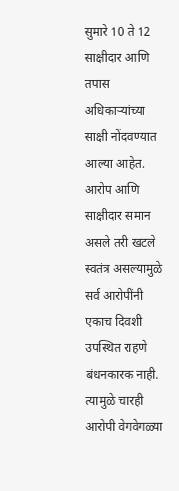सुमारे 10 ते 12 साक्षीदार आणि तपास अधिकाऱ्यांच्या साक्षी नोंदवण्यात आल्या आहेत. आरोप आणि साक्षीदार समान असले तरी खटले स्वतंत्र असल्यामुळे सर्व आरोपींनी एकाच दिवशी उपस्थित राहणे बंधनकारक नाही. त्यामुळे चारही आरोपी वेगवेगळ्या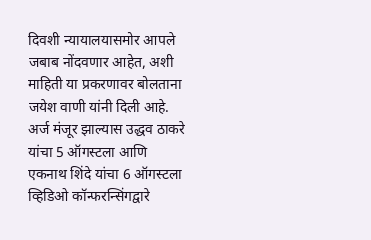दिवशी न्यायालयासमोर आपले जबाब नोंदवणार आहेत, अशी माहिती या प्रकरणावर बोलताना जयेश वाणी यांनी दिली आहे.
अर्ज मंजूर झाल्यास उद्धव ठाकरे यांचा 5 ऑगस्टला आणि एकनाथ शिंदे यांचा 6 ऑगस्टला व्हिडिओ कॉन्फरन्सिंगद्वारे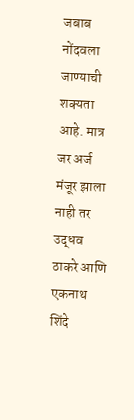जबाब नोंदवला जाण्याची शक्यता आहे. मात्र जर अर्ज मंजूर झाला नाही तर उद्धव ठाकरे आणि एकनाथ शिंदे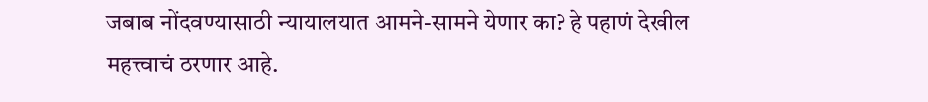जबाब नोंदवण्यासाठी न्यायालयात आमने-सामने येणार का? हे पहाणं देखील महत्त्वाचं ठरणार आहे.